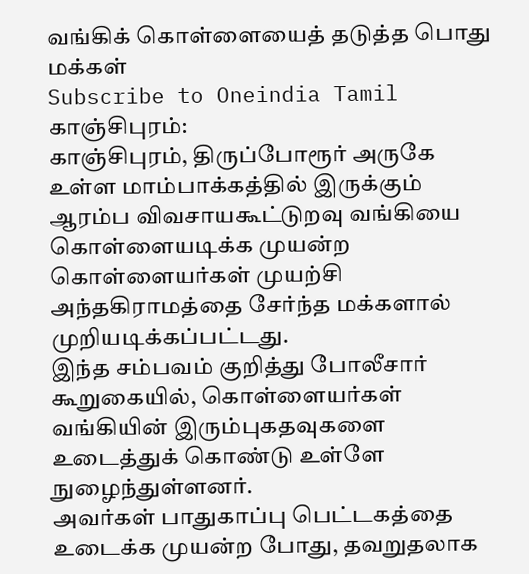வங்கிக் கொள்ளையைத் தடுத்த பொது மக்கள்
Subscribe to Oneindia Tamil
காஞ்சிபுரம்:
காஞ்சிபுரம், திருப்போரூர் அருகே உள்ள மாம்பாக்கத்தில் இருக்கும் ஆரம்ப விவசாயகூட்டுறவு வங்கியை கொள்ளையடிக்க முயன்ற கொள்ளையர்கள் முயற்சி அந்தகிராமத்தை சேர்ந்த மக்களால் முறியடிக்கப்பட்டது.
இந்த சம்பவம் குறித்து போலீசார் கூறுகையில், கொள்ளையர்கள் வங்கியின் இரும்புகதவுகளை உடைத்துக் கொண்டு உள்ளே நுழைந்துள்ளனர்.
அவர்கள் பாதுகாப்பு பெட்டகத்தை உடைக்க முயன்ற போது, தவறுதலாக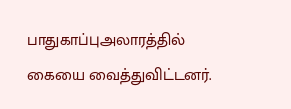பாதுகாப்புஅலாரத்தில் கையை வைத்துவிட்டனர்.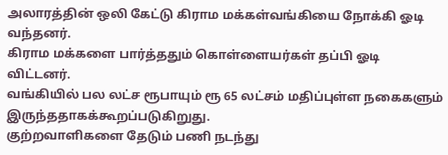அலாரத்தின் ஒலி கேட்டு கிராம மக்கள்வங்கியை நோக்கி ஓடி வந்தனர்.
கிராம மக்களை பார்த்ததும் கொள்ளையர்கள் தப்பி ஓடி விட்டனர்.
வங்கியில் பல லட்ச ரூபாயும் ரூ 65 லட்சம் மதிப்புள்ள நகைகளும் இருந்ததாகக்கூறப்படுகிறுது.
குற்றவாளிகளை தேடும் பணி நடந்து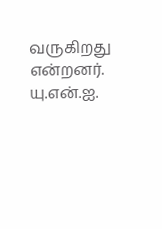வருகிறது என்றனர்.
யு.என்.ஐ.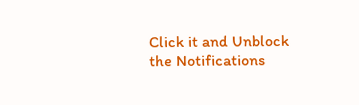Click it and Unblock the Notifications